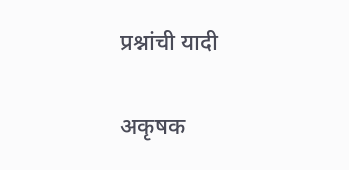प्रश्नांची यादी

अकृषक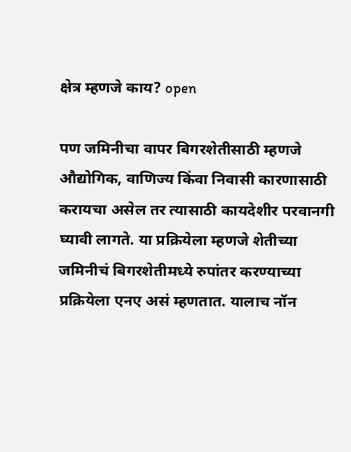क्षेत्र म्हणजे काय? open

पण जमिनीचा वापर बिगरशेतीसाठी म्हणजे औद्योगिक, वाणिज्य किंवा निवासी कारणासाठी करायचा असेल तर त्यासाठी कायदेशीर परवानगी घ्यावी लागते. या प्रक्रियेला म्हणजे शेतीच्या जमिनीचं बिगरशेतीमध्ये रुपांतर करण्याच्या प्रक्रियेला एनए असं म्हणतात. यालाच नॉन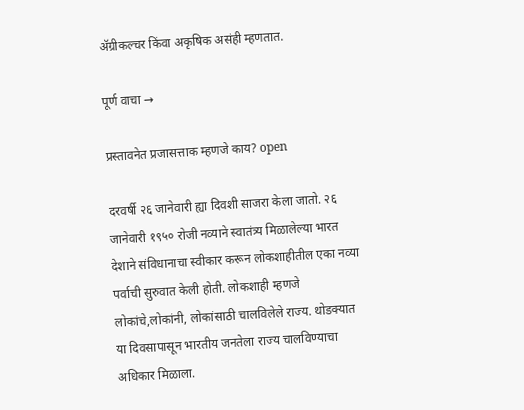ॲग्रीकल्चर किंवा अकृषिक असंही म्हणतात.

पूर्ण वाचा →

प्रस्तावनेत प्रजासत्ताक म्हणजे काय? open

दरवर्षी २६ जानेवारी ह्या दिवशी साजरा केला जातो. २६ जानेवारी १९५० रोजी नव्याने स्वातंत्र्य मिळालेल्या भारत देशाने संविधानाचा स्वीकार करून लोकशाहीतील एका नव्या पर्वाची सुरुवात केली होती. लोकशाही म्हणजे लोकांचे,लोकांनी, लोकांसाठी चालविलेले राज्य. थोडक्यात या दिवसापासून भारतीय जनतेला राज्य चालविण्याचा अधिकार मिळाला.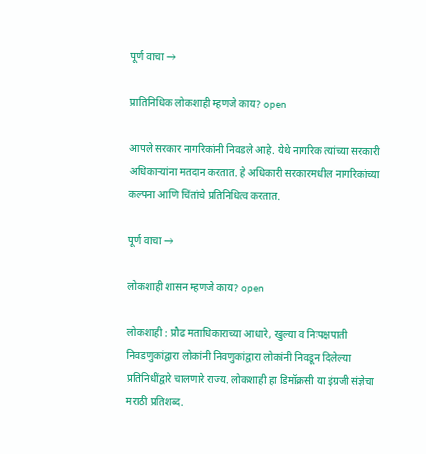पूर्ण वाचा →

प्रातिनिधिक लोकशाही म्हणजे काय? open

आपले सरकार नागरिकांनी निवडले आहे. येथे नागरिक त्यांच्या सरकारी अधिकाऱ्यांना मतदान करतात. हे अधिकारी सरकारमधील नागरिकांच्या कल्पना आणि चिंतांचे प्रतिनिधित्व करतात.

पूर्ण वाचा →

लोकशाही शासन म्हणजे काय? open

लोकशाही : प्रौढ मताधिकाराच्या आधारे, खुल्या व निःपक्षपाती निवडणुकांद्वारा लोकांनी निवणुकांद्वारा लोकांनी निवडून दिलेल्या प्रतिनिधींद्वारे चालणारे राज्य. लोकशाही हा डिमॉक्रसी या इंग्रजी संज्ञेचा मराठी प्रतिशब्द.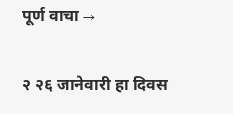पूर्ण वाचा →

२ २६ जानेवारी हा दिवस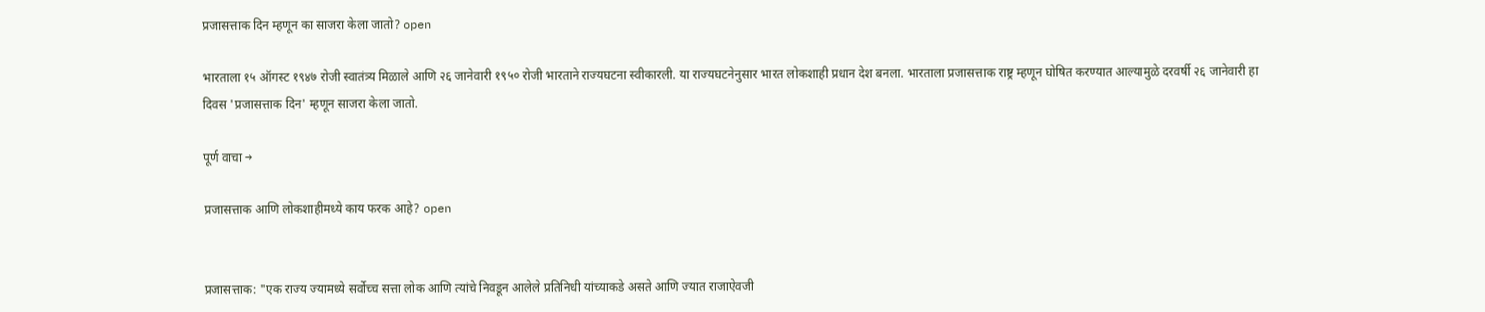प्रजासत्ताक दिन म्हणून का साजरा केला जातो? open

भारताला १५ ऑगस्ट १९४७ रोजी स्वातंत्र्य मिळाले आणि २६ जानेवारी १९५० रोजी भारताने राज्यघटना स्वीकारली. या राज्यघटनेनुसार भारत लोकशाही प्रधान देश बनला. भारताला प्रजासत्ताक राष्ट्र म्हणून घोषित करण्यात आल्यामुळे दरवर्षी २६ जानेवारी हा दिवस 'प्रजासत्ताक दिन' म्हणून साजरा केला जातो.

पूर्ण वाचा →

प्रजासत्ताक आणि लोकशाहीमध्ये काय फरक आहे? open


प्रजासत्ताक: "एक राज्य ज्यामध्ये सर्वोच्च सत्ता लोक आणि त्यांचे निवडून आलेले प्रतिनिधी यांच्याकडे असते आणि ज्यात राजाऐवजी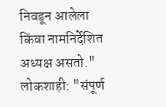निवडून आलेला किंवा नामनिर्देशित अध्यक्ष असतो." लोकशाही: "संपूर्ण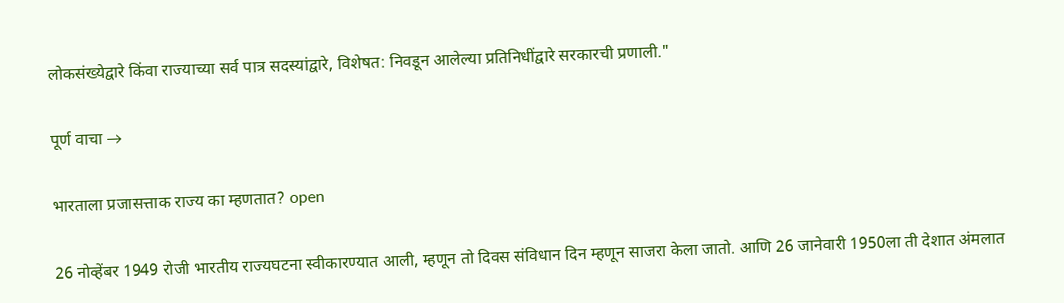लोकसंख्येद्वारे किंवा राज्याच्या सर्व पात्र सदस्यांद्वारे, विशेषत: निवडून आलेल्या प्रतिनिधींद्वारे सरकारची प्रणाली."

पूर्ण वाचा →

भारताला प्रजासत्ताक राज्य का म्हणतात? open

26 नोव्हेंबर 1949 रोजी भारतीय राज्यघटना स्वीकारण्यात आली, म्हणून तो दिवस संविधान दिन म्हणून साजरा केला जातो. आणि 26 जानेवारी 1950ला ती देशात अंमलात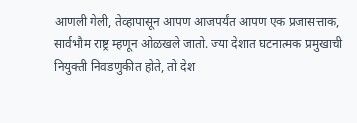आणली गेली, तेव्हापासून आपण आजपर्यंत आपण एक प्रजासत्ताक, सार्वभौम राष्ट्र म्हणून ओळखले जातो. ज्या देशात घटनात्मक प्रमुखाची नियुक्ती निवडणुकीत होते, तो देश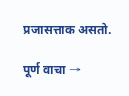प्रजासत्ताक असतो.

पूर्ण वाचा →